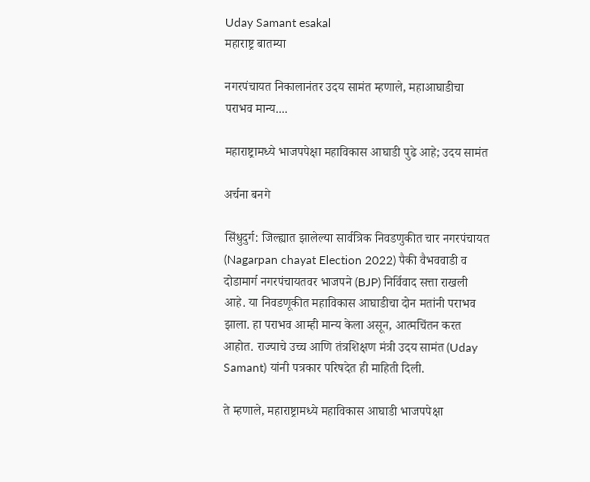Uday Samant esakal
महाराष्ट्र बातम्या

नगरपंचायत निकालानंतर उदय सामंत म्हणाले, महाआघाडीचा पराभव मान्य....

महाराष्ट्रामध्ये भाजपपेक्षा महाविकास आघाडी पुढे आहे; उदय सामंत

अर्चना बनगे

सिंधुदुर्ग: जिल्ह्यात झालेल्या सार्वत्रिक निवडणुकीत चार नगरपंचायत (Nagarpan chayat Election 2022) पैकी वैभववाडी व दोडामार्ग नगरपंचायतवर भाजपने (BJP) निर्विवाद सत्ता राखली आहे. या निवडणूकीत महाविकास आघाडीचा दोन मतांनी पराभव झाला. हा पराभव आम्ही मान्य केला असून, आत्मचिंतन करत आहोत. राज्याचे उच्च आणि तंत्रशिक्षण मंत्री उदय सामंत (Uday Samant) यांनी पत्रकार परिषदेत ही माहिती दिली.

ते म्हणाले, महाराष्ट्रामध्ये महाविकास आघाडी भाजपपेक्षा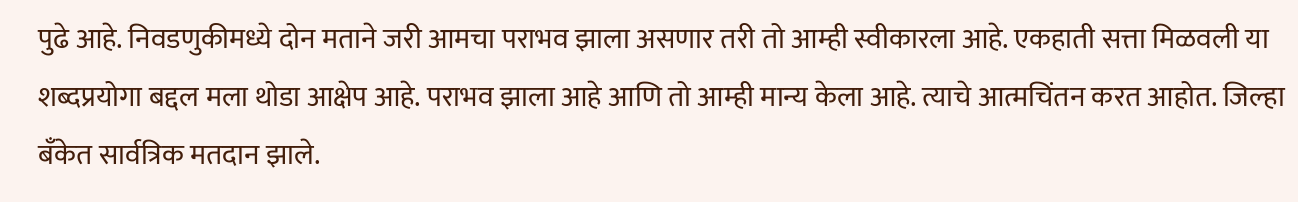पुढे आहे. निवडणुकीमध्ये दोन मताने जरी आमचा पराभव झाला असणार तरी तो आम्ही स्वीकारला आहे. एकहाती सत्ता मिळवली या शब्दप्रयोगा बद्दल मला थोडा आक्षेप आहे. पराभव झाला आहे आणि तो आम्ही मान्य केला आहे. त्याचे आत्मचिंतन करत आहोत. जिल्हा बँकेत सार्वत्रिक मतदान झाले.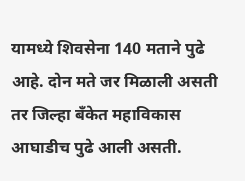यामध्ये शिवसेना 140 मताने पुढे आहे. दोन मते जर मिळाली असती तर जिल्हा बँकेत महाविकास आघाडीच पुढे आली असती.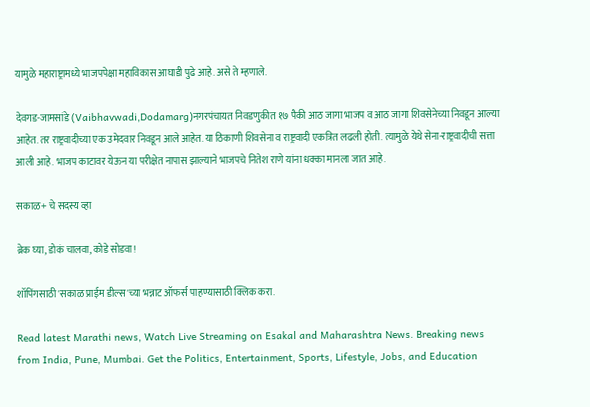यामुळे महाराष्ट्रामध्ये भाजपपेक्षा महाविकास आघाडी पुढे आहे. असे ते म्हणाले.

देवगड-जामसांडे (Vaibhavwadi,Dodamarg)नगरपंचायत निवडणुकीत १७ पैकी आठ जागा भाजप व आठ जागा शिवसेनेच्या निवडून आल्या आहेत. तर राष्ट्रवादीच्या एक उमेदवार निवडून आले आहेत. या ठिकाणी शिवसेना व राष्ट्रवादी एकत्रित लढली होती. त्यामुळे येथे सेना-राष्ट्रवादीची सत्ता आली आहे. भाजप काटावर येऊन या परीक्षेत नापास झाल्याने भाजपचे नितेश राणे यांना धक्का मानला जात आहे.

सकाळ+ चे सदस्य व्हा

ब्रेक घ्या, डोकं चालवा, कोडे सोडवा!

शॉपिंगसाठी 'सकाळ प्राईम डील्स'च्या भन्नाट ऑफर्स पाहण्यासाठी क्लिक करा.

Read latest Marathi news, Watch Live Streaming on Esakal and Maharashtra News. Breaking news from India, Pune, Mumbai. Get the Politics, Entertainment, Sports, Lifestyle, Jobs, and Education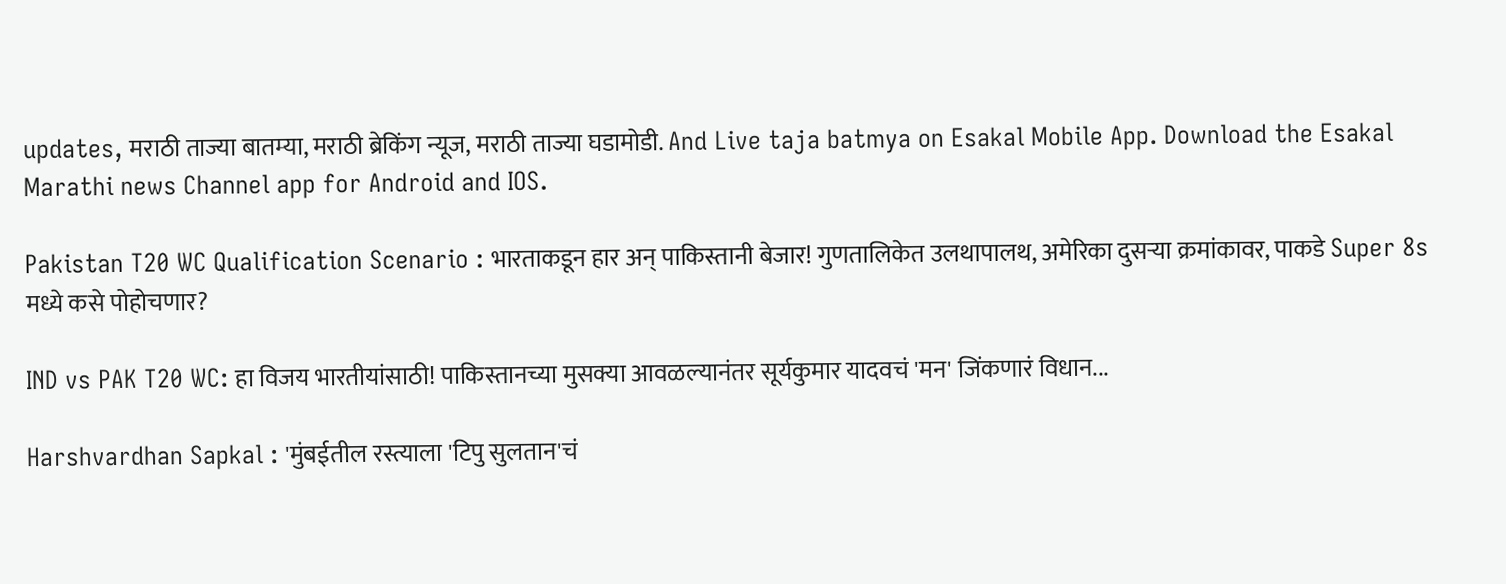updates, मराठी ताज्या बातम्या, मराठी ब्रेकिंग न्यूज, मराठी ताज्या घडामोडी. And Live taja batmya on Esakal Mobile App. Download the Esakal Marathi news Channel app for Android and IOS.

Pakistan T20 WC Qualification Scenario : भारताकडून हार अन् पाकिस्तानी बेजार! गुणतालिकेत उलथापालथ, अमेरिका दुसऱ्या क्रमांकावर, पाकडे Super 8s मध्ये कसे पोहोचणार?

IND vs PAK T20 WC: हा विजय भारतीयांसाठी! पाकिस्तानच्या मुसक्या आवळल्यानंतर सूर्यकुमार यादवचं 'मन' जिंकणारं विधान...

Harshvardhan Sapkal : 'मुंबईतील रस्त्याला 'टिपु सुलतान'चं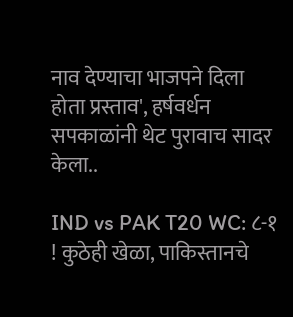नाव देण्याचा भाजपने दिला होता प्रस्ताव', हर्षवर्धन सपकाळांनी थेट पुरावाच सादर केला..

IND vs PAK T20 WC: ८-१ ! कुठेही खेळा, पाकिस्तानचे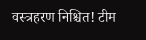वस्त्रहरण निश्चित! टीम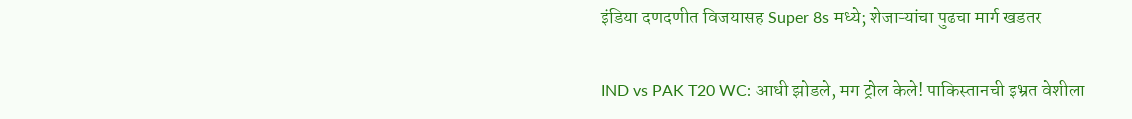इंडिया दणदणीत विजयासह Super 8s मध्ये; शेजाऱ्यांचा पुढचा मार्ग खडतर

IND vs PAK T20 WC: आधी झोडले, मग ट्रोल केले! पाकिस्तानची इभ्रत वेशीला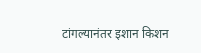टांगल्यानंतर इशान किशन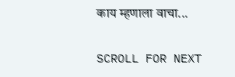काय म्हणाला वाचा...

SCROLL FOR NEXT